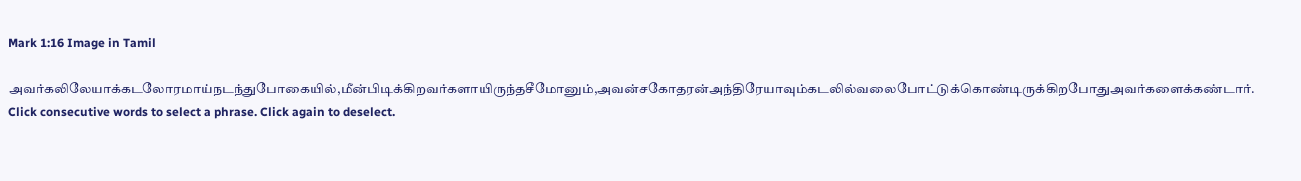Mark 1:16 Image in Tamil

அவர்கலிலேயாக்கடலோரமாய்நடந்துபோகையில்,மீன்பிடிக்கிறவர்களாயிருந்தசீமோனும்,அவன்சகோதரன்அந்திரேயாவும்கடலில்வலைபோட்டுக்கொண்டிருக்கிறபோதுஅவர்களைக்கண்டார்.
Click consecutive words to select a phrase. Click again to deselect.